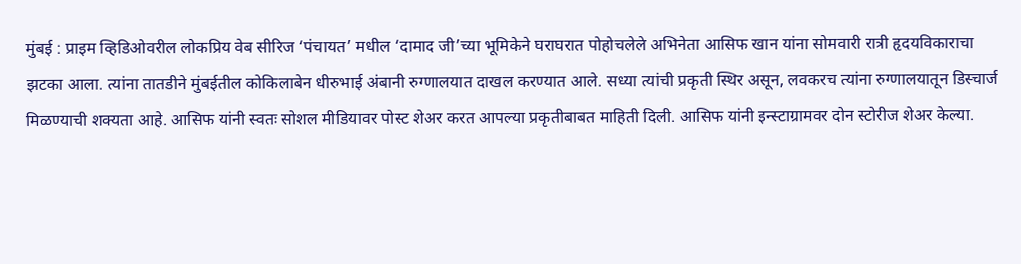मुंबई : प्राइम व्हिडिओवरील लोकप्रिय वेब सीरिज ‘पंचायत’ मधील ‘दामाद जी’च्या भूमिकेने घराघरात पोहोचलेले अभिनेता आसिफ खान यांना सोमवारी रात्री हृदयविकाराचा झटका आला. त्यांना तातडीने मुंबईतील कोकिलाबेन धीरुभाई अंबानी रुग्णालयात दाखल करण्यात आले. सध्या त्यांची प्रकृती स्थिर असून, लवकरच त्यांना रुग्णालयातून डिस्चार्ज मिळण्याची शक्यता आहे. आसिफ यांनी स्वतः सोशल मीडियावर पोस्ट शेअर करत आपल्या प्रकृतीबाबत माहिती दिली. आसिफ यांनी इन्स्टाग्रामवर दोन स्टोरीज शेअर केल्या.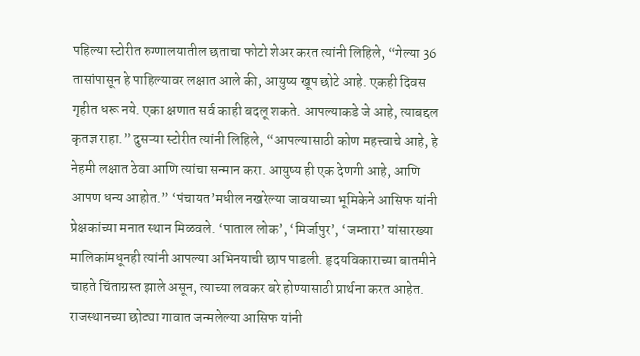पहिल्या स्टोरीत रुग्णालयातील छताचा फोटो शेअर करत त्यांनी लिहिले, “गेल्या 36 तासांपासून हे पाहिल्यावर लक्षात आले की, आयुष्य खूप छोटे आहे. एकही दिवस गृहीत धरू नये. एका क्षणात सर्व काही बदलू शकते. आपल्याकडे जे आहे, त्याबद्दल कृतज्ञ राहा.” दुसऱ्या स्टोरीत त्यांनी लिहिले, “आपल्यासाठी कोण महत्त्वाचे आहे, हे नेहमी लक्षात ठेवा आणि त्यांचा सन्मान करा. आयुष्य ही एक देणगी आहे, आणि आपण धन्य आहोत.” ‘पंचायत’मधील नखरेल्या जावयाच्या भूमिकेने आसिफ यांनी प्रेक्षकांच्या मनात स्थान मिळवले. ‘पाताल लोक’, ‘मिर्जापुर’, ‘जम्तारा’ यांसारख्या मालिकांमधूनही त्यांनी आपल्या अभिनयाची छाप पाडली. हृदयविकाराच्या बातमीने चाहते चिंताग्रस्त झाले असून, त्याच्या लवकर बरे होण्यासाठी प्रार्थना करत आहेत. राजस्थानच्या छोट्या गावात जन्मलेल्या आसिफ यांनी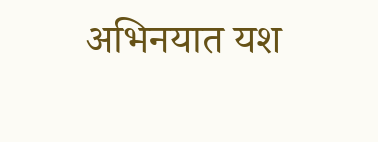अभिनयात यश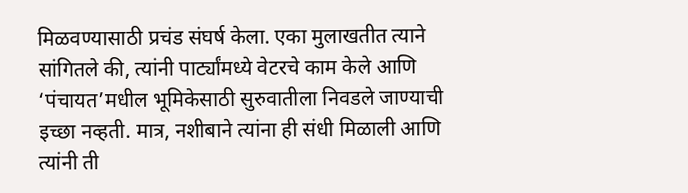मिळवण्यासाठी प्रचंड संघर्ष केला. एका मुलाखतीत त्याने सांगितले की, त्यांनी पार्ट्यांमध्ये वेटरचे काम केले आणि ‘पंचायत’मधील भूमिकेसाठी सुरुवातीला निवडले जाण्याची इच्छा नव्हती. मात्र, नशीबाने त्यांना ही संधी मिळाली आणि त्यांनी ती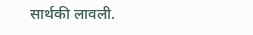सार्थकी लावली.